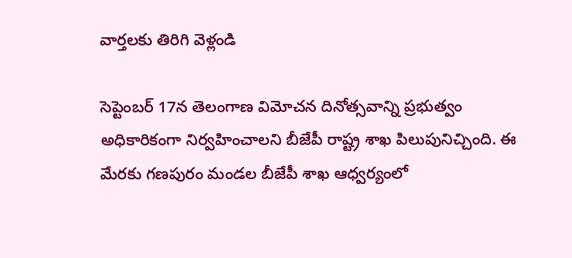వార్తలకు తిరిగి వెళ్లండి

సెప్టెంబర్ 17న తెలంగాణ విమోచన దినోత్సవాన్ని ప్రభుత్వం అధికారికంగా నిర్వహించాలని బీజేపీ రాష్ట్ర శాఖ పిలుపునిచ్చింది. ఈ మేరకు గణపురం మండల బీజేపీ శాఖ ఆధ్వర్యంలో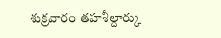శుక్రవారం తహశీల్దార్కు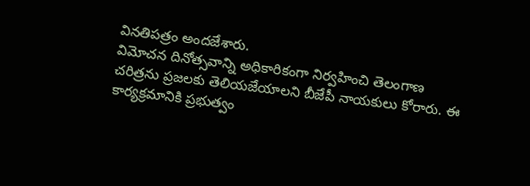వినతిపత్రం అందజేశారు.
విమోచన దినోత్సవాన్ని అధికారికంగా నిర్వహించి తెలంగాణ చరిత్రను ప్రజలకు తెలియజేయాలని బీజేపీ నాయకులు కోరారు. ఈ కార్యక్రమానికి ప్రభుత్వం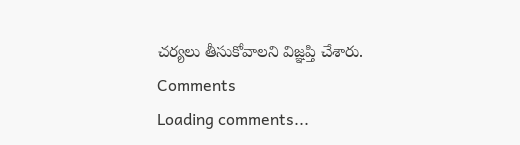చర్యలు తీసుకోవాలని విజ్ఞప్తి చేశారు.
Comments
Loading comments...